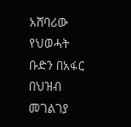አሸባሪው የህወሓት ቡድን በአፋር በህዝብ መገልገያ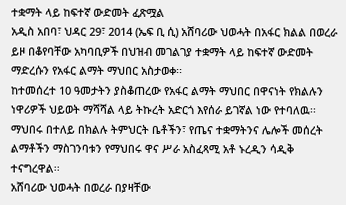ተቋማት ላይ ከፍተኛ ውድመት ፈጽሟል
አዲስ አበባ፣ ህዳር 29፣ 2014 (ኤፍ ቢ ሲ) አሸባሪው ህወሓት በአፋር ክልል በወረራ ይዞ በቆየባቸው አካባቢዎች በህዝብ መገልገያ ተቋማት ላይ ከፍተኛ ውድመት ማድረሱን የአፋር ልማት ማህበር አስታወቀ፡፡
ከተመሰረተ 10 ዓመታትን ያስቆጠረው የአፋር ልማት ማህበር በዋናነት የክልሉን ነዋሪዎች ህይወት ማሻሻል ላይ ትኩረት አድርጎ እየሰራ ይገኛል ነው የተባለዉ፡፡
ማህበሩ በተለይ በክልሉ ትምህርት ቤቶችን፣ የጤና ተቋማትንና ሌሎች መሰረት ልማቶችን ማስገንባቱን የማህበሩ ዋና ሥራ አስፈጻሚ አቶ ኑረዲን ሳዲቅ ተናግረዋል፡፡
አሸባሪው ህወሓት በወረራ በያዛቸው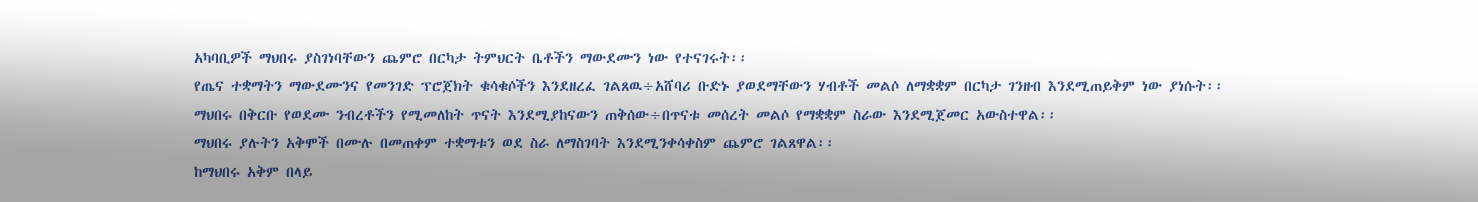አካባቢዎች ማህበሩ ያስገነባቸውን ጨምሮ በርካታ ትምህርት ቤቶችን ማውደሙን ነው የተናገሩት፡፡
የጤና ተቋማትን ማውደሙንና የመንገድ ፕሮጀክት ቁሳቁሶችን እንደዘረፈ ገልጸዉ÷አሸባሪ ቡድኑ ያወደማቸውን ሃብቶች መልሶ ለማቋቋም በርካታ ገንዘብ እንደሚጠይቅም ነው ያነሱት፡፡
ማህበሩ በቅርቡ የወደሙ ንብረቶችን የሚመለከት ጥናት እንደሚያከናውን ጠቅሰው÷በጥናቱ መሰረት መልሶ የማቋቋም ስራው እንደሚጀመር አውስተዋል፡፡
ማህበሩ ያሉትን አቅሞች በሙሉ በመጠቀም ተቋማቱን ወደ ስራ ለማስገባት እንደሚንቀሳቀስም ጨምሮ ገልጸዋል፡፡
ከማህበሩ አቅም በላይ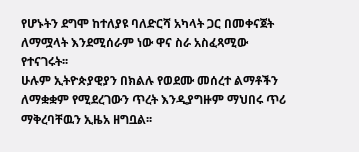የሆኑትን ደግሞ ከተለያዩ ባለድርሻ አካላት ጋር በመቀናጀት ለማሟላት እንደሚሰራም ነው ዋና ስራ አስፈጻሚው የተናገሩት፡፡
ሁሉም ኢትዮጵያዊያን በክልሉ የወደሙ መሰረተ ልማቶችን ለማቋቋም የሚደረገውን ጥረት እንዲያግዙም ማህበሩ ጥሪ ማቅረባቸዉን ኢዜአ ዘግቧል፡፡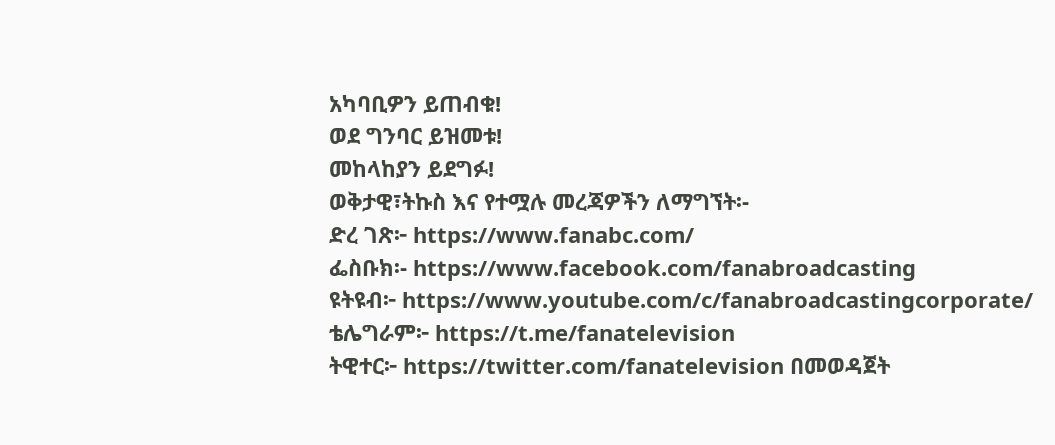አካባቢዎን ይጠብቁ!
ወደ ግንባር ይዝመቱ!
መከላከያን ይደግፉ!
ወቅታዊ፣ትኩስ እና የተሟሉ መረጃዎችን ለማግኘት፡-
ድረ ገጽ፦ https://www.fanabc.com/
ፌስቡክ፡- https://www.facebook.com/fanabroadcasting
ዩትዩብ፦ https://www.youtube.com/c/fanabroadcastingcorporate/
ቴሌግራም፦ https://t.me/fanatelevision
ትዊተር፦ https://twitter.com/fanatelevision በመወዳጀት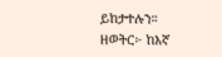ይከታተሉን፡፡
ዘወትር፦ ከእኛ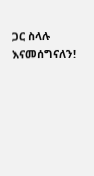ጋር ስላሉ እናመሰግናለን!